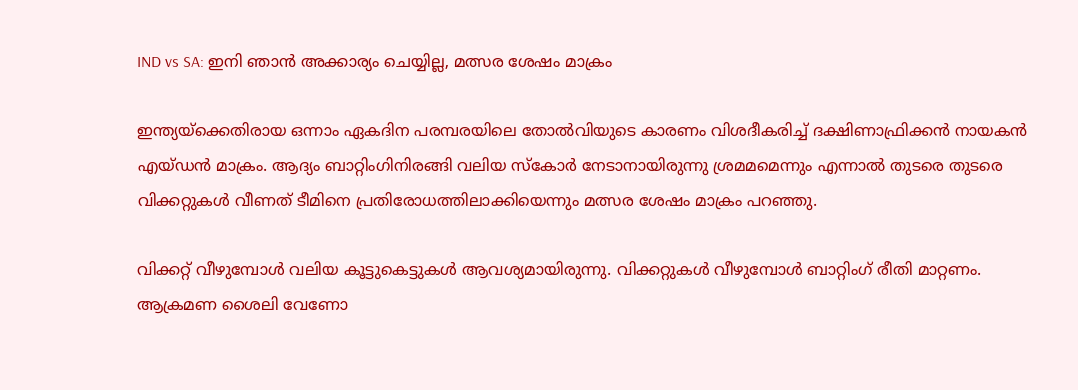IND vs SA: ഇനി ഞാന്‍ അക്കാര്യം ചെയ്യില്ല, മത്സര ശേഷം മാക്രം

ഇന്ത്യയ്‌ക്കെതിരായ ഒന്നാം ഏകദിന പരമ്പരയിലെ തോല്‍വിയുടെ കാരണം വിശദീകരിച്ച് ദക്ഷിണാഫ്രിക്കന്‍ നായകന്‍ എയ്ഡന്‍ മാക്രം. ആദ്യം ബാറ്റിംഗിനിരങ്ങി വലിയ സ്‌കോര്‍ നേടാനായിരുന്നു ശ്രമമമെന്നും എന്നാല്‍ തുടരെ തുടരെ വിക്കറ്റുകള്‍ വീണത് ടീമിനെ പ്രതിരോധത്തിലാക്കിയെന്നും മത്സര ശേഷം മാക്രം പറഞ്ഞു.

വിക്കറ്റ് വീഴുമ്പോള്‍ വലിയ കൂട്ടുകെട്ടുകള്‍ ആവശ്യമായിരുന്നു. വിക്കറ്റുകള്‍ വീഴുമ്പോള്‍ ബാറ്റിംഗ് രീതി മാറ്റണം. ആക്രമണ ശൈലി വേണോ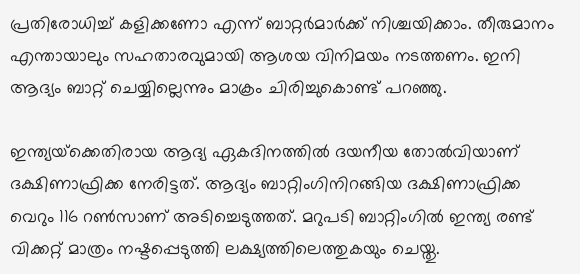പ്രതിരോധിച്ച് കളിക്കണോ എന്ന് ബാറ്റര്‍മാര്‍ക്ക് നിശ്ചയിക്കാം. തീരുമാനം എന്തായാലും സഹതാരവുമായി ആശയ വിനിമയം നടത്തണം. ഇനി ആദ്യം ബാറ്റ് ചെയ്യില്ലെന്നും മാക്രം ചിരിച്ചുകൊണ്ട് പറഞ്ഞു.

ഇന്ത്യയ്‌ക്കെതിരായ ആദ്യ ഏകദിനത്തില്‍ ദയനീയ തോല്‍വിയാണ് ദക്ഷിണാഫ്രിക്ക നേരിട്ടത്. ആദ്യം ബാറ്റിംഗിനിറങ്ങിയ ദക്ഷിണാഫ്രിക്ക വെറും 116 റണ്‍സാണ് അടിച്ചെടുത്തത്. മറുപടി ബാറ്റിംഗില്‍ ഇന്ത്യ രണ്ട് വിക്കറ്റ് മാത്രം നഷ്ടപ്പെടുത്തി ലക്ഷ്യത്തിലെത്തുകയും ചെയ്തു.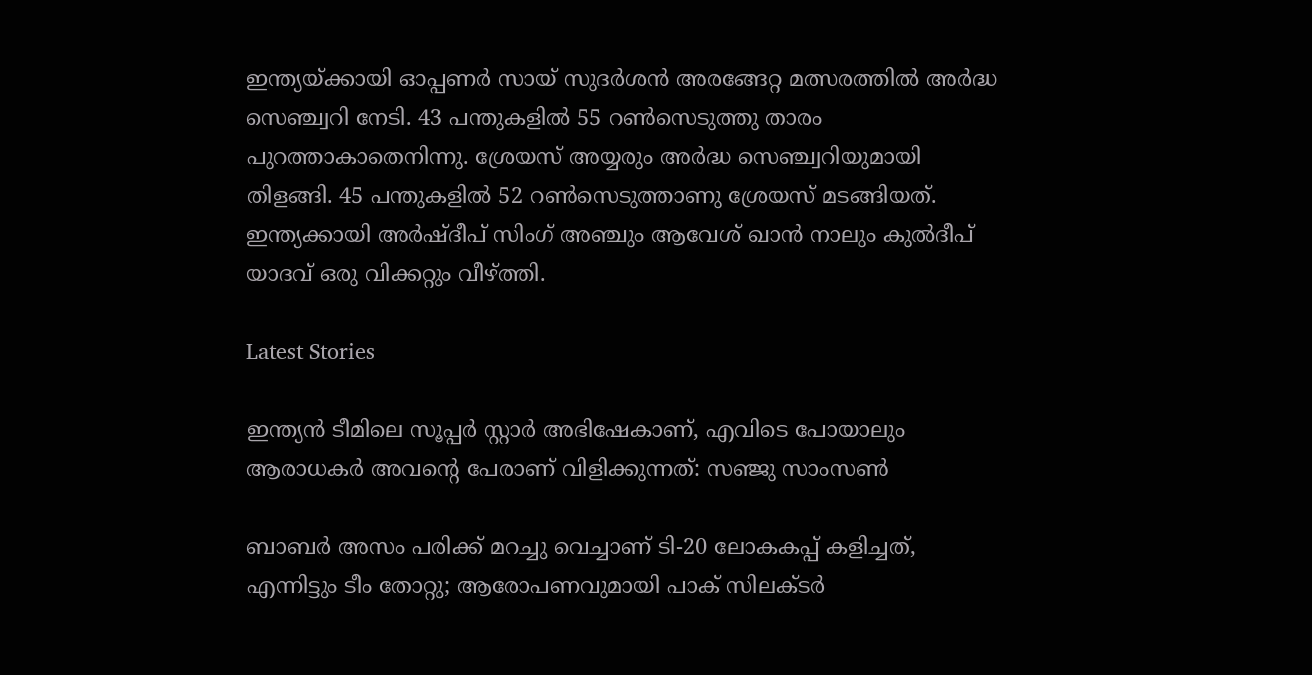ഇന്ത്യയ്ക്കായി ഓപ്പണര്‍ സായ് സുദര്‍ശന്‍ അരങ്ങേറ്റ മത്സരത്തില്‍ അര്‍ദ്ധ സെഞ്ച്വറി നേടി. 43 പന്തുകളില്‍ 55 റണ്‍സെടുത്തു താരം പുറത്താകാതെനിന്നു. ശ്രേയസ് അയ്യരും അര്‍ദ്ധ സെഞ്ച്വറിയുമായി തിളങ്ങി. 45 പന്തുകളില്‍ 52 റണ്‍സെടുത്താണു ശ്രേയസ് മടങ്ങിയത്. ഇന്ത്യക്കായി അര്‍ഷ്ദീപ് സിംഗ് അഞ്ചും ആവേശ് ഖാന്‍ നാലും കുല്‍ദീപ് യാദവ് ഒരു വിക്കറ്റും വീഴ്ത്തി.

Latest Stories

ഇന്ത്യൻ ടീമിലെ സൂപ്പർ സ്റ്റാർ അഭിഷേകാണ്, എവിടെ പോയാലും ആരാധകർ അവന്റെ പേരാണ് വിളിക്കുന്നത്: സഞ്ജു സാംസൺ

ബാബർ അസം പരിക്ക് മറച്ചു വെച്ചാണ് ടി-20 ലോകകപ്പ് കളിച്ചത്, എന്നിട്ടും ടീം തോറ്റു; ആരോപണവുമായി പാക് സിലക്ടർ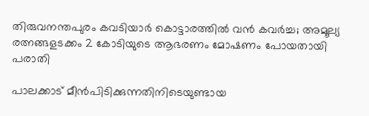തിരുവനന്തപുരം കവടിയാർ കൊട്ടാരത്തിൽ വൻ കവർച്ച; അമൂല്യ രത്നങ്ങളടക്കം 2 കോടിയുടെ ആഭരണം മോഷണം പോയതായി പരാതി

പാലക്കാട് മീന്‍പിടിക്കുന്നതിനിടെയുണ്ടായ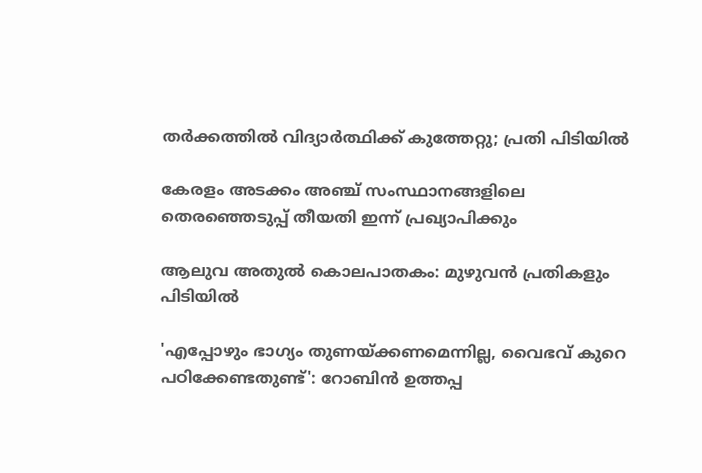തർക്കത്തിൽ വിദ്യാർത്ഥിക്ക് കുത്തേറ്റു; പ്രതി പിടിയിൽ

കേരളം അടക്കം അഞ്ച് സംസ്ഥാനങ്ങളിലെ തെരഞ്ഞെടുപ്പ് തീയതി ഇന്ന് പ്രഖ്യാപിക്കും

ആലുവ അതുൽ കൊലപാതകം: മുഴുവൻ പ്രതികളും പിടിയിൽ

'എപ്പോഴും ഭാഗ്യം തുണയ്ക്കണമെന്നില്ല, വൈഭവ് കുറെ പഠിക്കേണ്ടതുണ്ട്': റോബിൻ ഉത്തപ്പ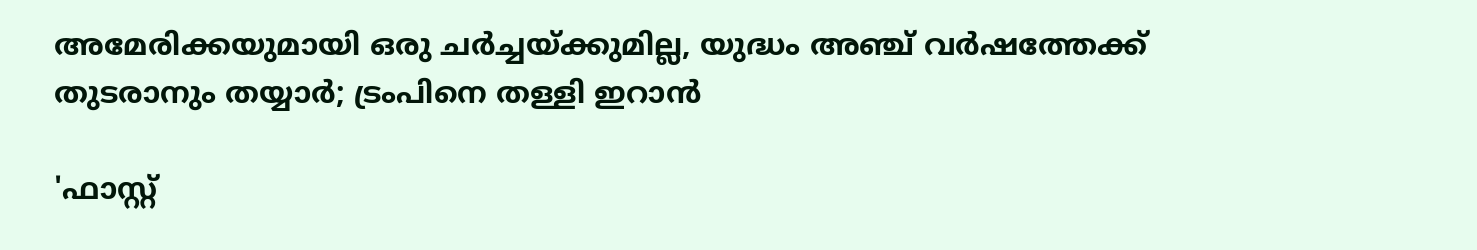അമേരിക്കയുമായി ഒരു ചർച്ചയ്ക്കുമില്ല, യുദ്ധം അഞ്ച് വർഷത്തേക്ക് തുടരാനും തയ്യാർ; ട്രംപിനെ തള്ളി ഇറാൻ

'ഫാസ്റ്റ്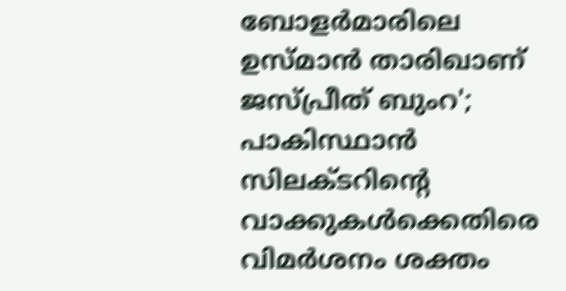ബോളർമാരിലെ ഉസ്മാൻ താരിഖാണ് ജസ്പ്രീത് ബുംറ'; പാകിസ്ഥാൻ സിലക്ടറിന്റെ വാക്കുകൾക്കെതിരെ വിമർശനം ശക്തം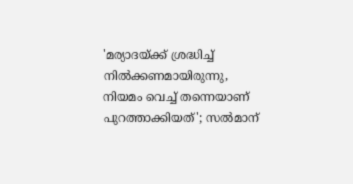'മര്യാദയ്ക്ക് ശ്രദ്ധിച്ച് നിൽക്കണമായിരുന്നു, നിയമം വെച്ച് തന്നെയാണ് പുറത്താക്കിയത്'; സൽമാന്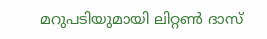മറുപടിയുമായി ലിറ്റൺ ദാസ്